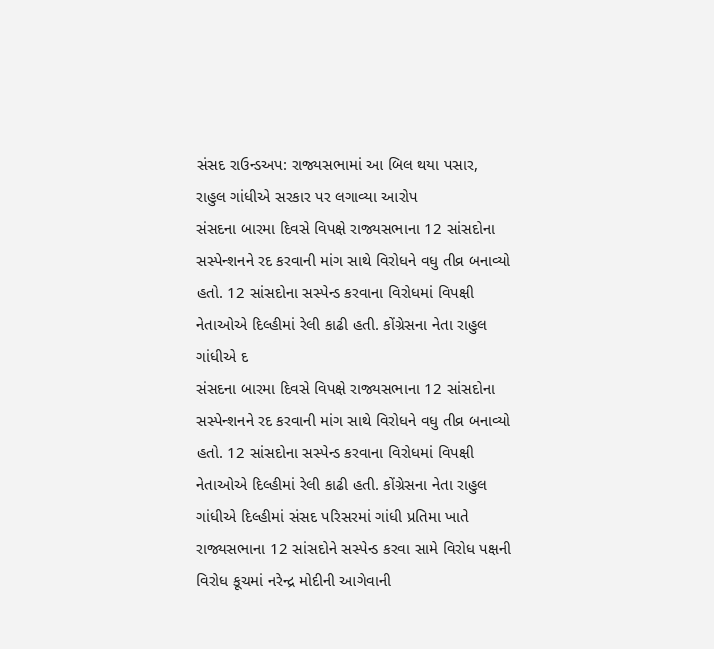સંસદ રાઉન્ડઅપ: રાજ્યસભામાં આ બિલ થયા પસાર, રાહુલ ગાંધીએ સરકાર પર લગાવ્યા આરોપ
સંસદના બારમા દિવસે વિપક્ષે રાજ્યસભાના 12 સાંસદોના સસ્પેન્શનને રદ કરવાની માંગ સાથે વિરોધને વધુ તીવ્ર બનાવ્યો હતો. 12 સાંસદોના સસ્પેન્ડ કરવાના વિરોધમાં વિપક્ષી નેતાઓએ દિલ્હીમાં રેલી કાઢી હતી. કોંગ્રેસના નેતા રાહુલ ગાંધીએ દ
સંસદના બારમા દિવસે વિપક્ષે રાજ્યસભાના 12 સાંસદોના સસ્પેન્શનને રદ કરવાની માંગ સાથે વિરોધને વધુ તીવ્ર બનાવ્યો હતો. 12 સાંસદોના સસ્પેન્ડ કરવાના વિરોધમાં વિપક્ષી નેતાઓએ દિલ્હીમાં રેલી કાઢી હતી. કોંગ્રેસના નેતા રાહુલ ગાંધીએ દિલ્હીમાં સંસદ પરિસરમાં ગાંધી પ્રતિમા ખાતે રાજ્યસભાના 12 સાંસદોને સસ્પેન્ડ કરવા સામે વિરોધ પક્ષની વિરોધ કૂચમાં નરેન્દ્ર મોદીની આગેવાની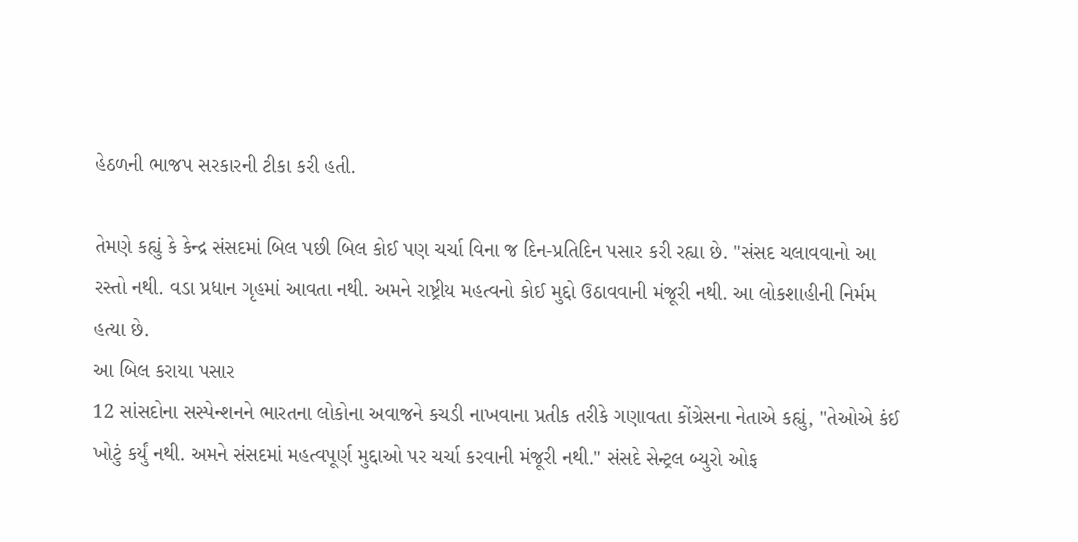હેઠળની ભાજપ સરકારની ટીકા કરી હતી.

તેમણે કહ્યું કે કેન્દ્ર સંસદમાં બિલ પછી બિલ કોઈ પણ ચર્ચા વિના જ દિન-પ્રતિદિન પસાર કરી રહ્યા છે. "સંસદ ચલાવવાનો આ રસ્તો નથી. વડા પ્રધાન ગૃહમાં આવતા નથી. અમને રાષ્ટ્રીય મહત્વનો કોઈ મુદ્દો ઉઠાવવાની મંજૂરી નથી. આ લોકશાહીની નિર્મમ હત્યા છે.
આ બિલ કરાયા પસાર
12 સાંસદોના સસ્પેન્શનને ભારતના લોકોના અવાજને કચડી નાખવાના પ્રતીક તરીકે ગણાવતા કોંગ્રેસના નેતાએ કહ્યું, "તેઓએ કંઈ ખોટું કર્યું નથી. અમને સંસદમાં મહત્વપૂર્ણ મુદ્દાઓ પર ચર્ચા કરવાની મંજૂરી નથી." સંસદે સેન્ટ્રલ બ્યુરો ઓફ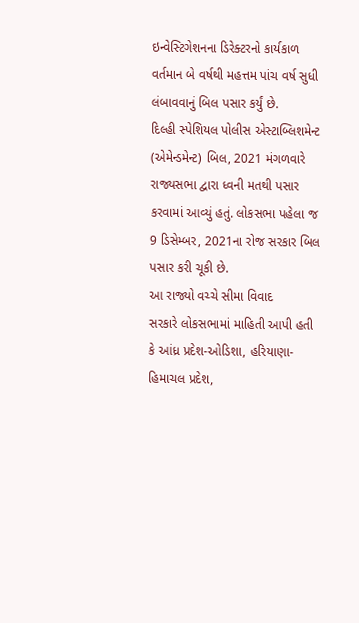ઇન્વેસ્ટિગેશનના ડિરેક્ટરનો કાર્યકાળ વર્તમાન બે વર્ષથી મહત્તમ પાંચ વર્ષ સુધી લંબાવવાનું બિલ પસાર કર્યું છે.
દિલ્હી સ્પેશિયલ પોલીસ એસ્ટાબ્લિશમેન્ટ (એમેન્ડમેન્ટ) બિલ, 2021 મંગળવારે રાજ્યસભા દ્વારા ધ્વની મતથી પસાર કરવામાં આવ્યું હતું. લોકસભા પહેલા જ 9 ડિસેમ્બર, 2021ના રોજ સરકાર બિલ પસાર કરી ચૂકી છે.
આ રાજ્યો વચ્ચે સીમા વિવાદ
સરકારે લોકસભામાં માહિતી આપી હતી કે આંધ્ર પ્રદેશ-ઓડિશા, હરિયાણા-હિમાચલ પ્રદેશ,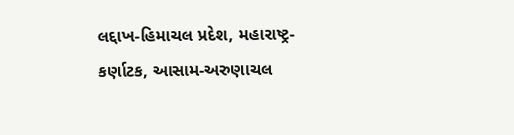લદ્દાખ-હિમાચલ પ્રદેશ, મહારાષ્ટ્ર-કર્ણાટક, આસામ-અરુણાચલ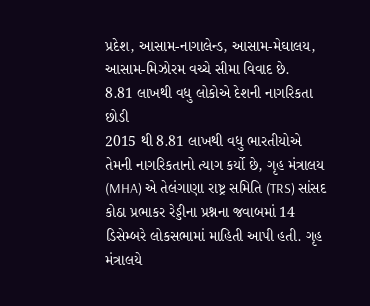પ્રદેશ, આસામ-નાગાલેન્ડ, આસામ-મેઘાલય, આસામ-મિઝોરમ વચ્ચે સીમા વિવાદ છે.
8.81 લાખથી વધુ લોકોએ દેશની નાગરિકતા છોડી
2015 થી 8.81 લાખથી વધુ ભારતીયોએ તેમની નાગરિકતાનો ત્યાગ કર્યો છે, ગૃહ મંત્રાલય (MHA) એ તેલંગાણા રાષ્ટ્ર સમિતિ (TRS) સાંસદ કોઠા પ્રભાકર રેડ્ડીના પ્રશ્નના જવાબમાં 14 ડિસેમ્બરે લોકસભામાં માહિતી આપી હતી. ગૃહ મંત્રાલયે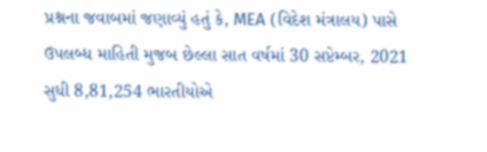પ્રશ્નના જવાબમાં જણાવ્યું હતું કે, MEA (વિદેશ મંત્રાલય) પાસે ઉપલબ્ધ માહિતી મુજબ છેલ્લા સાત વર્ષમાં 30 સપ્ટેમ્બર, 2021 સુધી 8,81,254 ભારતીયોએ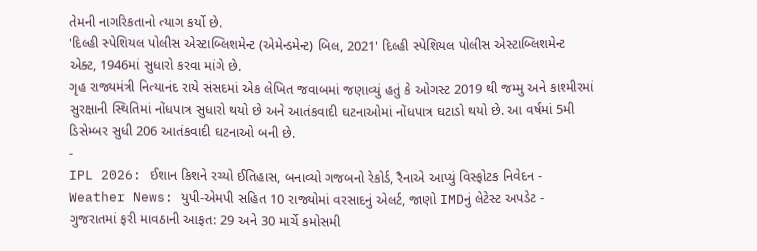તેમની નાગરિકતાનો ત્યાગ કર્યો છે.
'દિલ્હી સ્પેશિયલ પોલીસ એસ્ટાબ્લિશમેન્ટ (એમેન્ડમેન્ટ) બિલ, 2021' દિલ્હી સ્પેશિયલ પોલીસ એસ્ટાબ્લિશમેન્ટ એક્ટ, 1946માં સુધારો કરવા માંગે છે.
ગૃહ રાજ્યમંત્રી નિત્યાનંદ રાયે સંસદમાં એક લેખિત જવાબમાં જણાવ્યું હતું કે ઓગસ્ટ 2019 થી જમ્મુ અને કાશ્મીરમાં સુરક્ષાની સ્થિતિમાં નોંધપાત્ર સુધારો થયો છે અને આતંકવાદી ઘટનાઓમાં નોંધપાત્ર ઘટાડો થયો છે. આ વર્ષમાં 5મી ડિસેમ્બર સુધી 206 આતંકવાદી ઘટનાઓ બની છે.
-
IPL 2026: ઈશાન કિશને રચ્યો ઈતિહાસ, બનાવ્યો ગજબનો રેકોર્ડ, રૈનાએ આપ્યું વિસ્ફોટક નિવેદન -
Weather News: યુપી-એમપી સહિત 10 રાજ્યોમાં વરસાદનું એલર્ટ, જાણો IMDનું લેટેસ્ટ અપડેટ -
ગુજરાતમાં ફરી માવઠાની આફત: 29 અને 30 માર્ચે કમોસમી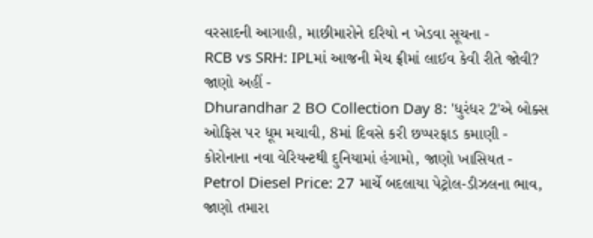વરસાદની આગાહી, માછીમારોને દરિયો ન ખેડવા સૂચના -
RCB vs SRH: IPLમાં આજની મેચ ફ્રીમાં લાઈવ કેવી રીતે જોવી? જાણો અહીં -
Dhurandhar 2 BO Collection Day 8: 'ધુરંધર 2'એ બોક્સ ઓફિસ પર ધૂમ મચાવી, 8માં દિવસે કરી છપ્પરફાડ કમાણી -
કોરોનાના નવા વેરિયન્ટથી દુનિયામાં હંગામો, જાણો ખાસિયત -
Petrol Diesel Price: 27 માર્ચે બદલાયા પેટ્રોલ-ડીઝલના ભાવ, જાણો તમારા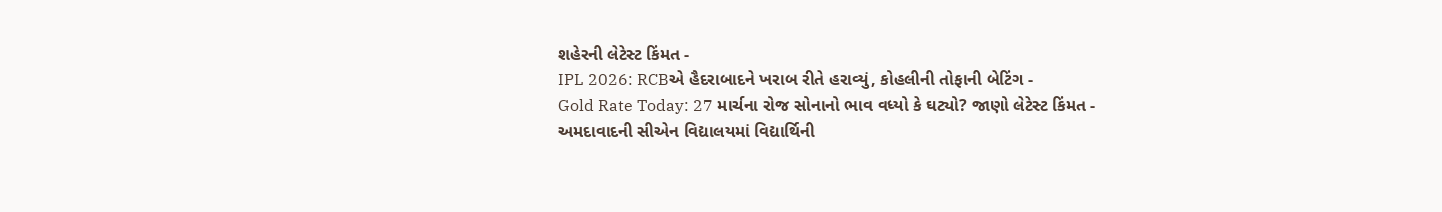શહેરની લેટેસ્ટ કિંમત -
IPL 2026: RCBએ હૈદરાબાદને ખરાબ રીતે હરાવ્યું, કોહલીની તોફાની બેટિંગ -
Gold Rate Today: 27 માર્ચના રોજ સોનાનો ભાવ વધ્યો કે ઘટ્યો? જાણો લેટેસ્ટ કિંમત -
અમદાવાદની સીએન વિદ્યાલયમાં વિદ્યાર્થિની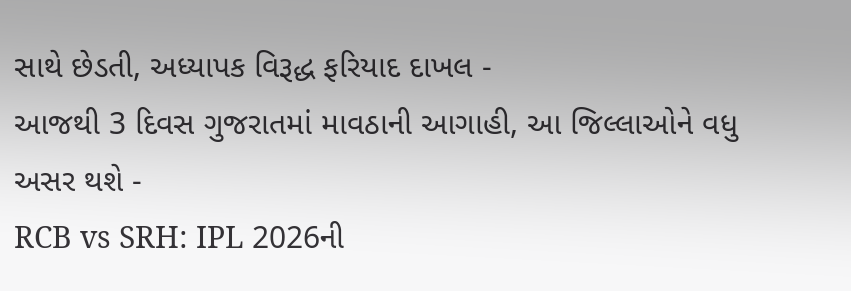સાથે છેડતી, અધ્યાપક વિરૂદ્ધ ફરિયાદ દાખલ -
આજથી 3 દિવસ ગુજરાતમાં માવઠાની આગાહી, આ જિલ્લાઓને વધુ અસર થશે -
RCB vs SRH: IPL 2026ની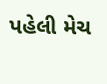પહેલી મેચ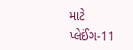માટે પ્લેઈંગ-11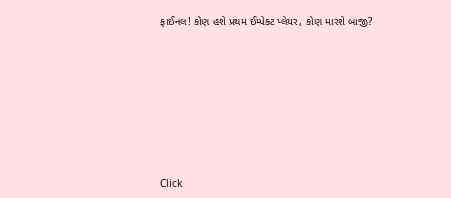ફાઈનલ! કોણ હશે પ્રથમ ઈમ્પેક્ટ પ્લેયર, કોણ મારશે બાજી?








Click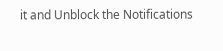it and Unblock the Notifications